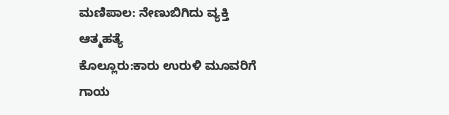ಮಣಿಪಾಲ: ನೇಣುಬಿಗಿದು ವ್ಯಕ್ತಿ ಆತ್ಮಹತ್ಯೆ
ಕೊಲ್ಲೂರು:ಕಾರು ಉರುಳಿ ಮೂವರಿಗೆ ಗಾಯ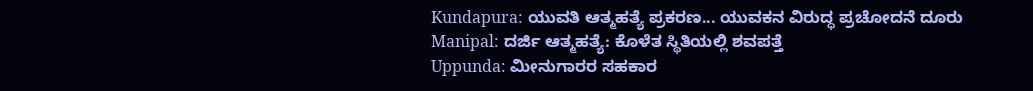Kundapura: ಯುವತಿ ಆತ್ಮಹತ್ಯೆ ಪ್ರಕರಣ... ಯುವಕನ ವಿರುದ್ಧ ಪ್ರಚೋದನೆ ದೂರು
Manipal: ದರ್ಜಿ ಆತ್ಮಹತ್ಯೆ: ಕೊಳೆತ ಸ್ಥಿತಿಯಲ್ಲಿ ಶವಪತ್ತೆ
Uppunda: ಮೀನುಗಾರರ ಸಹಕಾರ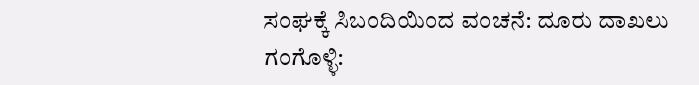ಸಂಘಕ್ಕೆ ಸಿಬಂದಿಯಿಂದ ವಂಚನೆ: ದೂರು ದಾಖಲು
ಗಂಗೊಳ್ಳಿ: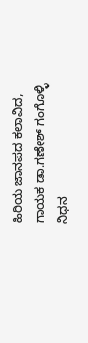ಹಿರಿಯ ಜಾನಪದ ಕಲಾವಿದ, ಗಾಯಕ ಡಾ.ಗಣೇಶ್ ಗಂಗೊಳ್ಳಿ ನಿಧನ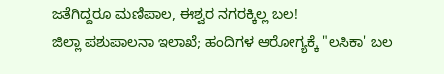ಜತೆಗಿದ್ದರೂ ಮಣಿಪಾಲ, ಈಶ್ವರ ನಗರಕ್ಕಿಲ್ಲ ಬಲ!
ಜಿಲ್ಲಾ ಪಶುಪಾಲನಾ ಇಲಾಖೆ; ಹಂದಿಗಳ ಆರೋಗ್ಯಕ್ಕೆ "ಲಸಿಕಾ' ಬಲ